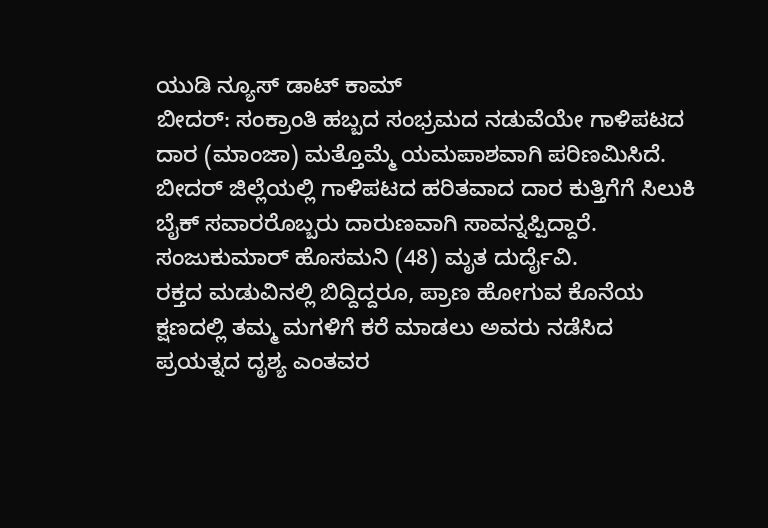ಯುಡಿ ನ್ಯೂಸ್ ಡಾಟ್ ಕಾಮ್
ಬೀದರ್: ಸಂಕ್ರಾಂತಿ ಹಬ್ಬದ ಸಂಭ್ರಮದ ನಡುವೆಯೇ ಗಾಳಿಪಟದ ದಾರ (ಮಾಂಜಾ) ಮತ್ತೊಮ್ಮೆ ಯಮಪಾಶವಾಗಿ ಪರಿಣಮಿಸಿದೆ. ಬೀದರ್ ಜಿಲ್ಲೆಯಲ್ಲಿ ಗಾಳಿಪಟದ ಹರಿತವಾದ ದಾರ ಕುತ್ತಿಗೆಗೆ ಸಿಲುಕಿ ಬೈಕ್ ಸವಾರರೊಬ್ಬರು ದಾರುಣವಾಗಿ ಸಾವನ್ನಪ್ಪಿದ್ದಾರೆ.
ಸಂಜುಕುಮಾರ್ ಹೊಸಮನಿ (48) ಮೃತ ದುರ್ದೈವಿ.
ರಕ್ತದ ಮಡುವಿನಲ್ಲಿ ಬಿದ್ದಿದ್ದರೂ, ಪ್ರಾಣ ಹೋಗುವ ಕೊನೆಯ ಕ್ಷಣದಲ್ಲಿ ತಮ್ಮ ಮಗಳಿಗೆ ಕರೆ ಮಾಡಲು ಅವರು ನಡೆಸಿದ ಪ್ರಯತ್ನದ ದೃಶ್ಯ ಎಂತವರ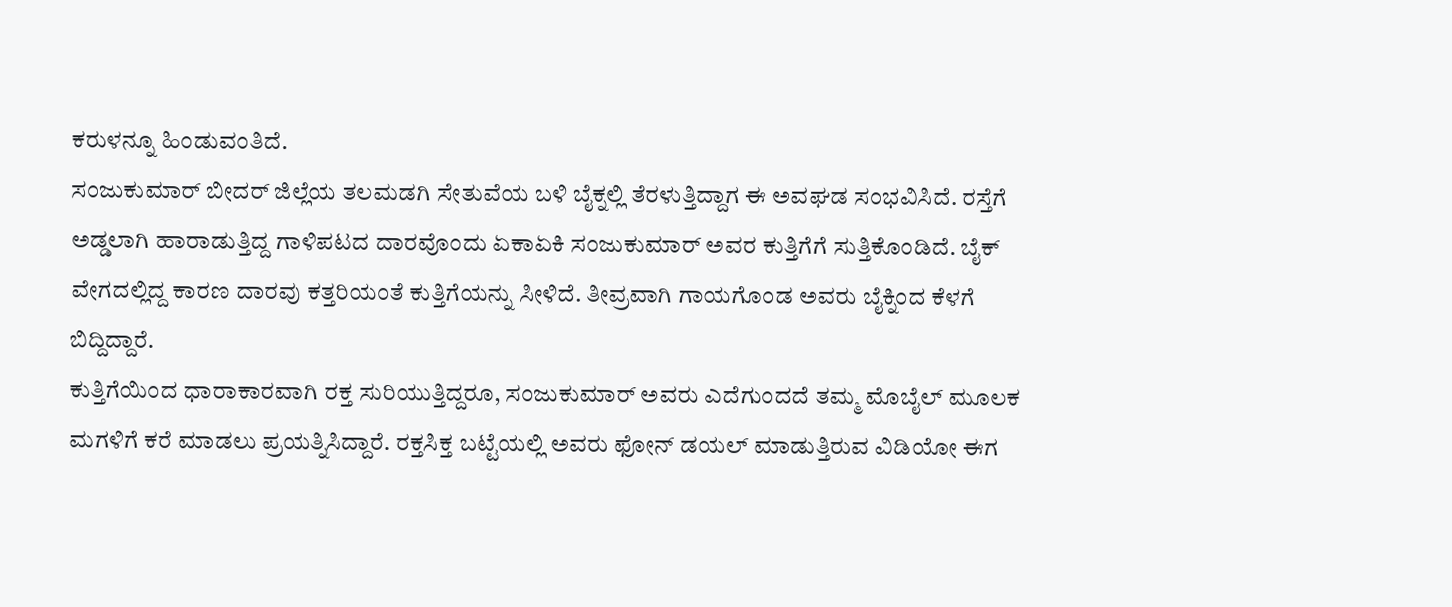ಕರುಳನ್ನೂ ಹಿಂಡುವಂತಿದೆ.
ಸಂಜುಕುಮಾರ್ ಬೀದರ್ ಜಿಲ್ಲೆಯ ತಲಮಡಗಿ ಸೇತುವೆಯ ಬಳಿ ಬೈಕ್ನಲ್ಲಿ ತೆರಳುತ್ತಿದ್ದಾಗ ಈ ಅವಘಡ ಸಂಭವಿಸಿದೆ. ರಸ್ತೆಗೆ ಅಡ್ಡಲಾಗಿ ಹಾರಾಡುತ್ತಿದ್ದ ಗಾಳಿಪಟದ ದಾರವೊಂದು ಏಕಾಏಕಿ ಸಂಜುಕುಮಾರ್ ಅವರ ಕುತ್ತಿಗೆಗೆ ಸುತ್ತಿಕೊಂಡಿದೆ. ಬೈಕ್ ವೇಗದಲ್ಲಿದ್ದ ಕಾರಣ ದಾರವು ಕತ್ತರಿಯಂತೆ ಕುತ್ತಿಗೆಯನ್ನು ಸೀಳಿದೆ. ತೀವ್ರವಾಗಿ ಗಾಯಗೊಂಡ ಅವರು ಬೈಕ್ನಿಂದ ಕೆಳಗೆ ಬಿದ್ದಿದ್ದಾರೆ.
ಕುತ್ತಿಗೆಯಿಂದ ಧಾರಾಕಾರವಾಗಿ ರಕ್ತ ಸುರಿಯುತ್ತಿದ್ದರೂ, ಸಂಜುಕುಮಾರ್ ಅವರು ಎದೆಗುಂದದೆ ತಮ್ಮ ಮೊಬೈಲ್ ಮೂಲಕ ಮಗಳಿಗೆ ಕರೆ ಮಾಡಲು ಪ್ರಯತ್ನಿಸಿದ್ದಾರೆ. ರಕ್ತಸಿಕ್ತ ಬಟ್ಟೆಯಲ್ಲಿ ಅವರು ಫೋನ್ ಡಯಲ್ ಮಾಡುತ್ತಿರುವ ವಿಡಿಯೋ ಈಗ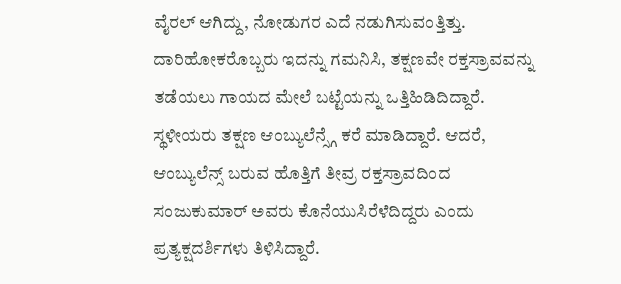ವೈರಲ್ ಆಗಿದ್ದು, ನೋಡುಗರ ಎದೆ ನಡುಗಿಸುವಂತ್ತಿತ್ತು.
ದಾರಿಹೋಕರೊಬ್ಬರು ಇದನ್ನು ಗಮನಿಸಿ, ತಕ್ಷಣವೇ ರಕ್ತಸ್ರಾವವನ್ನು ತಡೆಯಲು ಗಾಯದ ಮೇಲೆ ಬಟ್ಟೆಯನ್ನು ಒತ್ತಿಹಿಡಿದಿದ್ದಾರೆ. ಸ್ಥಳೀಯರು ತಕ್ಷಣ ಆಂಬ್ಯುಲೆನ್ಸ್ಗೆ ಕರೆ ಮಾಡಿದ್ದಾರೆ. ಆದರೆ, ಆಂಬ್ಯುಲೆನ್ಸ್ ಬರುವ ಹೊತ್ತಿಗೆ ತೀವ್ರ ರಕ್ತಸ್ರಾವದಿಂದ ಸಂಜುಕುಮಾರ್ ಅವರು ಕೊನೆಯುಸಿರೆಳೆದಿದ್ದರು ಎಂದು ಪ್ರತ್ಯಕ್ಷದರ್ಶಿಗಳು ತಿಳಿಸಿದ್ದಾರೆ.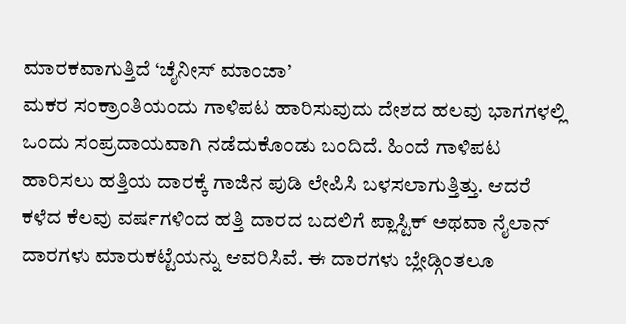ಮಾರಕವಾಗುತ್ತಿದೆ ‘ಚೈನೀಸ್ ಮಾಂಜಾ’
ಮಕರ ಸಂಕ್ರಾಂತಿಯಂದು ಗಾಳಿಪಟ ಹಾರಿಸುವುದು ದೇಶದ ಹಲವು ಭಾಗಗಳಲ್ಲಿ ಒಂದು ಸಂಪ್ರದಾಯವಾಗಿ ನಡೆದುಕೊಂಡು ಬಂದಿದೆ. ಹಿಂದೆ ಗಾಳಿಪಟ ಹಾರಿಸಲು ಹತ್ತಿಯ ದಾರಕ್ಕೆ ಗಾಜಿನ ಪುಡಿ ಲೇಪಿಸಿ ಬಳಸಲಾಗುತ್ತಿತ್ತು. ಆದರೆ ಕಳೆದ ಕೆಲವು ವರ್ಷಗಳಿಂದ ಹತ್ತಿ ದಾರದ ಬದಲಿಗೆ ಪ್ಲಾಸ್ಟಿಕ್ ಅಥವಾ ನೈಲಾನ್ ದಾರಗಳು ಮಾರುಕಟ್ಟೆಯನ್ನು ಆವರಿಸಿವೆ. ಈ ದಾರಗಳು ಬ್ಲೇಡ್ಗಿಂತಲೂ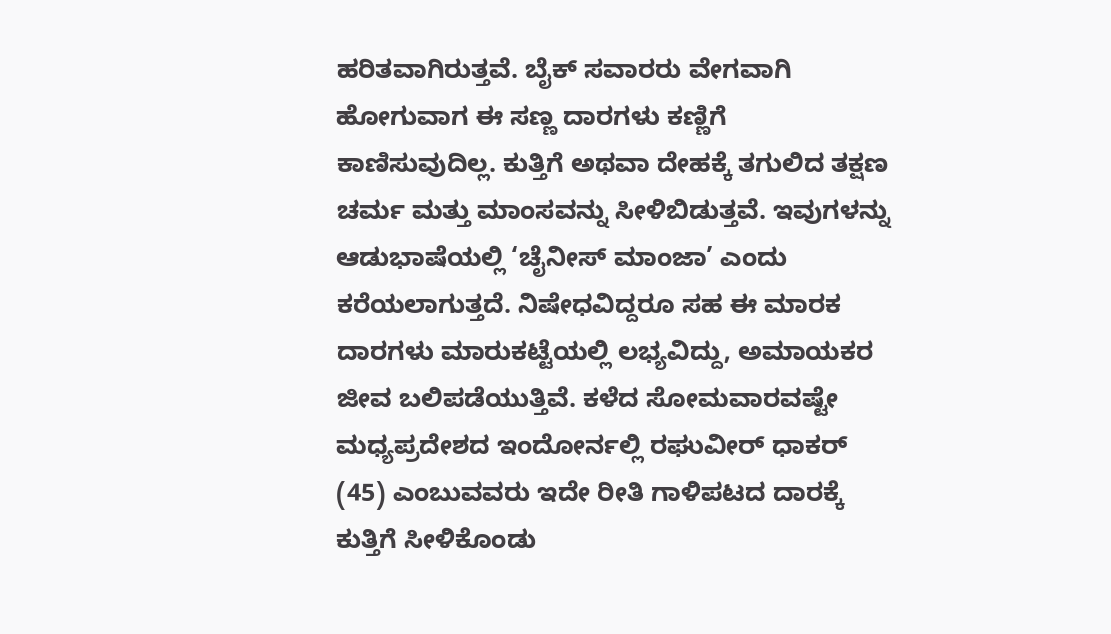ಹರಿತವಾಗಿರುತ್ತವೆ. ಬೈಕ್ ಸವಾರರು ವೇಗವಾಗಿ ಹೋಗುವಾಗ ಈ ಸಣ್ಣ ದಾರಗಳು ಕಣ್ಣಿಗೆ ಕಾಣಿಸುವುದಿಲ್ಲ. ಕುತ್ತಿಗೆ ಅಥವಾ ದೇಹಕ್ಕೆ ತಗುಲಿದ ತಕ್ಷಣ ಚರ್ಮ ಮತ್ತು ಮಾಂಸವನ್ನು ಸೀಳಿಬಿಡುತ್ತವೆ. ಇವುಗಳನ್ನು ಆಡುಭಾಷೆಯಲ್ಲಿ ‘ಚೈನೀಸ್ ಮಾಂಜಾ’ ಎಂದು ಕರೆಯಲಾಗುತ್ತದೆ. ನಿಷೇಧವಿದ್ದರೂ ಸಹ ಈ ಮಾರಕ ದಾರಗಳು ಮಾರುಕಟ್ಟೆಯಲ್ಲಿ ಲಭ್ಯವಿದ್ದು, ಅಮಾಯಕರ ಜೀವ ಬಲಿಪಡೆಯುತ್ತಿವೆ. ಕಳೆದ ಸೋಮವಾರವಷ್ಟೇ ಮಧ್ಯಪ್ರದೇಶದ ಇಂದೋರ್ನಲ್ಲಿ ರಘುವೀರ್ ಧಾಕರ್ (45) ಎಂಬುವವರು ಇದೇ ರೀತಿ ಗಾಳಿಪಟದ ದಾರಕ್ಕೆ ಕುತ್ತಿಗೆ ಸೀಳಿಕೊಂಡು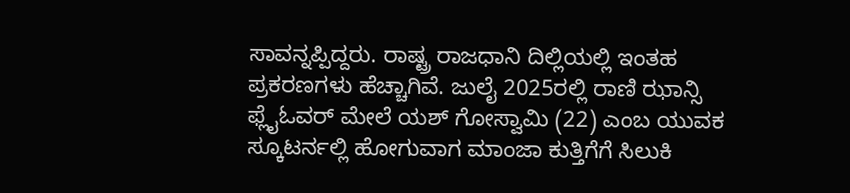ಸಾವನ್ನಪ್ಪಿದ್ದರು. ರಾಷ್ಟ್ರ ರಾಜಧಾನಿ ದಿಲ್ಲಿಯಲ್ಲಿ ಇಂತಹ ಪ್ರಕರಣಗಳು ಹೆಚ್ಚಾಗಿವೆ. ಜುಲೈ 2025ರಲ್ಲಿ ರಾಣಿ ಝಾನ್ಸಿ ಫ್ಲೈಓವರ್ ಮೇಲೆ ಯಶ್ ಗೋಸ್ವಾಮಿ (22) ಎಂಬ ಯುವಕ ಸ್ಕೂಟರ್ನಲ್ಲಿ ಹೋಗುವಾಗ ಮಾಂಜಾ ಕುತ್ತಿಗೆಗೆ ಸಿಲುಕಿ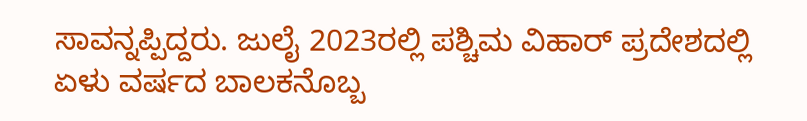ಸಾವನ್ನಪ್ಪಿದ್ದರು. ಜುಲೈ 2023ರಲ್ಲಿ ಪಶ್ಚಿಮ ವಿಹಾರ್ ಪ್ರದೇಶದಲ್ಲಿ ಏಳು ವರ್ಷದ ಬಾಲಕನೊಬ್ಬ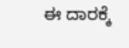ಈ ದಾರಕ್ಕೆ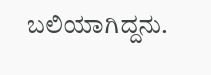ಬಲಿಯಾಗಿದ್ದನು.